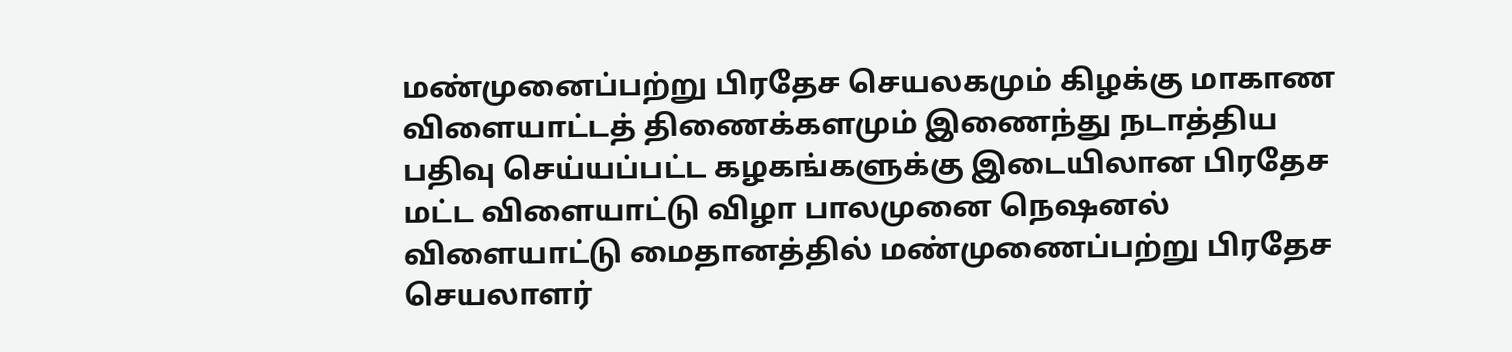மண்முனைப்பற்று பிரதேச செயலகமும் கிழக்கு மாகாண விளையாட்டத் திணைக்களமும் இணைந்து நடாத்திய பதிவு செய்யப்பட்ட கழகங்களுக்கு இடையிலான பிரதேச மட்ட விளையாட்டு விழா பாலமுனை நெஷனல் விளையாட்டு மைதானத்தில் மண்முணைப்பற்று பிரதேச செயலாளர்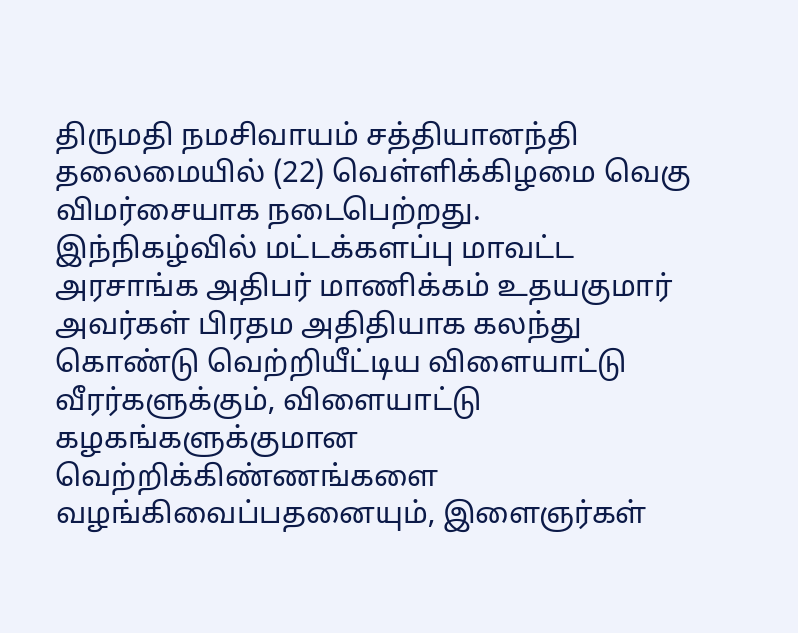திருமதி நமசிவாயம் சத்தியானந்தி தலைமையில் (22) வெள்ளிக்கிழமை வெகு விமர்சையாக நடைபெற்றது.
இந்நிகழ்வில் மட்டக்களப்பு மாவட்ட அரசாங்க அதிபர் மாணிக்கம் உதயகுமார் அவர்கள் பிரதம அதிதியாக கலந்து கொண்டு வெற்றியீட்டிய விளையாட்டு வீரர்களுக்கும், விளையாட்டு கழகங்களுக்குமான வெற்றிக்கிண்ணங்களை வழங்கிவைப்பதனையும், இளைஞர்கள்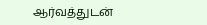ஆர்வத்துடன்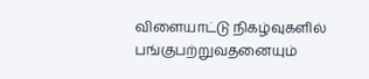விளையாட்டு நிகழ்வுகளில் பங்குபற்றுவதனையும்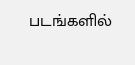படங்களில்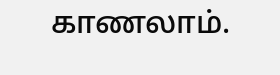காணலாம்.